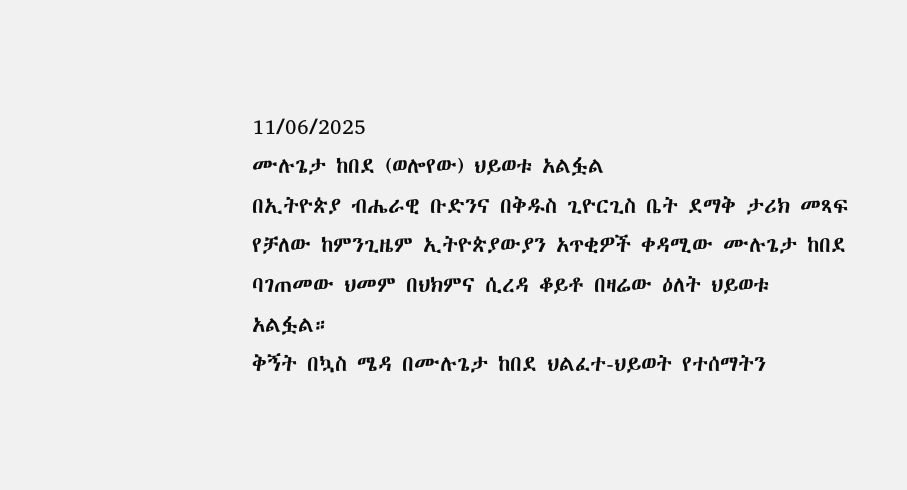11/06/2025
ሙሉጌታ ከበደ (ወሎየው) ህይወቱ አልፏል
በኢትዮጵያ ብሔራዊ ቡድንና በቅዱስ ጊዮርጊስ ቤት ደማቅ ታሪክ መጻፍ የቻለው ከምንጊዜም ኢትዮጵያውያን አጥቂዎች ቀዳሚው ሙሉጌታ ከበደ ባገጠመው ህመም በህክምና ሲረዳ ቆይቶ በዛሬው ዕለት ህይወቱ አልፏል።
ቅኝት በኳስ ሜዳ በሙሉጌታ ከበደ ህልፈተ-ህይወት የተሰማትን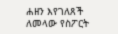ሐዘን እየገለጸች ለመላው የስፖርት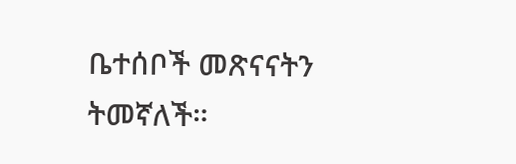ቤተሰቦች መጽናናትን ትመኛለች።